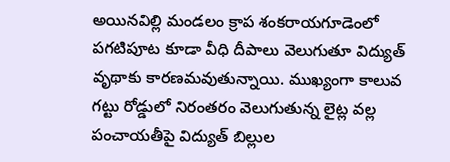అయినవిల్లి మండలం క్రాప శంకరాయగూడెంలో పగటిపూట కూడా వీధి దీపాలు వెలుగుతూ విద్యుత్ వృథాకు కారణమవుతున్నాయి. ముఖ్యంగా కాలువ గట్టు రోడ్డులో నిరంతరం వెలుగుతున్న లైట్ల వల్ల పంచాయతీపై విద్యుత్ బిల్లుల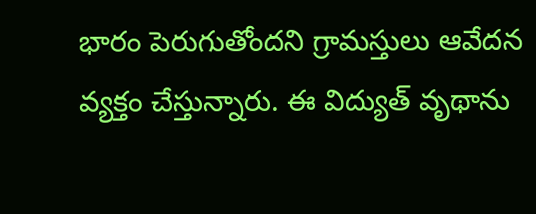భారం పెరుగుతోందని గ్రామస్తులు ఆవేదన వ్యక్తం చేస్తున్నారు. ఈ విద్యుత్ వృథాను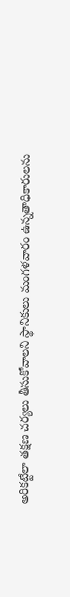అరికట్టేలా తక్షణ చర్యలు తీసుకోవాలని స్థానికులు మంగళవారం ఉన్నతాధికారులను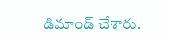డిమాండ్ చేశారు.